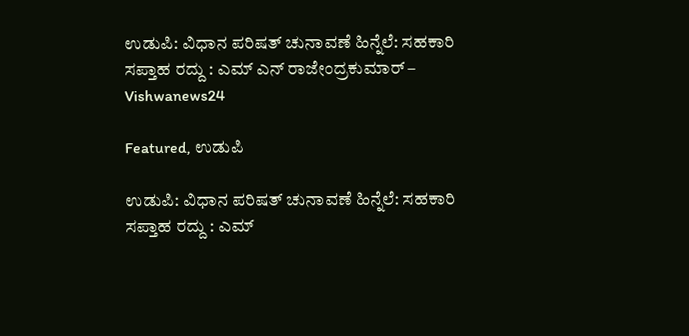ಉಡುಪಿ: ವಿಧಾನ ಪರಿಷತ್ ಚುನಾವಣೆ ಹಿನ್ನೆಲೆ: ಸಹಕಾರಿ ಸಪ್ತಾಹ ರದ್ದು : ಎಮ್ ಎನ್ ರಾಜೇಂದ್ರಕುಮಾರ್ – Vishwanews24

Featured, ಉಡುಪಿ

ಉಡುಪಿ: ವಿಧಾನ ಪರಿಷತ್ ಚುನಾವಣೆ ಹಿನ್ನೆಲೆ: ಸಹಕಾರಿ ಸಪ್ತಾಹ ರದ್ದು : ಎಮ್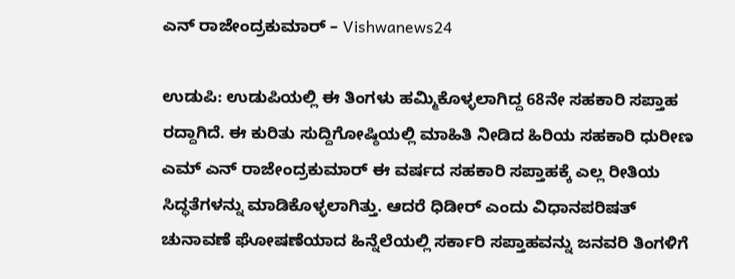ಎನ್ ರಾಜೇಂದ್ರಕುಮಾರ್ – Vishwanews24

ಉಡುಪಿ: ಉಡುಪಿಯಲ್ಲಿ ಈ ತಿಂಗಳು ಹಮ್ಮಿಕೊಳ್ಳಲಾಗಿದ್ದ 68ನೇ ಸಹಕಾರಿ ಸಪ್ತಾಹ ರದ್ದಾಗಿದೆ. ಈ ಕುರಿತು ಸುದ್ದಿಗೋಷ್ಠಿಯಲ್ಲಿ ಮಾಹಿತಿ ನೀಡಿದ ಹಿರಿಯ ಸಹಕಾರಿ ಧುರೀಣ ಎಮ್ ಎನ್ ರಾಜೇಂದ್ರಕುಮಾರ್ ಈ ವರ್ಷದ ಸಹಕಾರಿ ಸಪ್ತಾಹಕ್ಕೆ ಎಲ್ಲ ರೀತಿಯ ಸಿದ್ಧತೆಗಳನ್ನು ಮಾಡಿಕೊಳ್ಳಲಾಗಿತ್ತು. ಆದರೆ ಧಿಡೀರ್ ಎಂದು ವಿಧಾನಪರಿಷತ್ ಚುನಾವಣೆ ಘೋಷಣೆಯಾದ ಹಿನ್ನೆಲೆಯಲ್ಲಿ ಸರ್ಕಾರಿ ಸಪ್ತಾಹವನ್ನು ಜನವರಿ ತಿಂಗಳಿಗೆ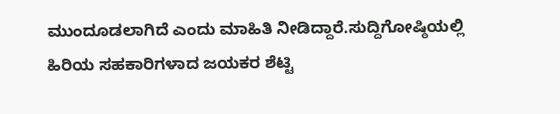ಮುಂದೂಡಲಾಗಿದೆ ಎಂದು ಮಾಹಿತಿ ನೀಡಿದ್ದಾರೆ.ಸುದ್ದಿಗೋಷ್ಠಿಯಲ್ಲಿ ಹಿರಿಯ ಸಹಕಾರಿಗಳಾದ ಜಯಕರ ಶೆಟ್ಟಿ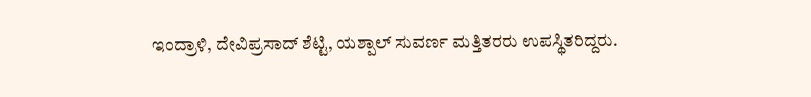ಇಂದ್ರಾಳಿ, ದೇವಿಪ್ರಸಾದ್ ಶೆಟ್ಟಿ, ಯಶ್ಪಾಲ್ ಸುವರ್ಣ ಮತ್ತಿತರರು ಉಪಸ್ಥಿತರಿದ್ದರು.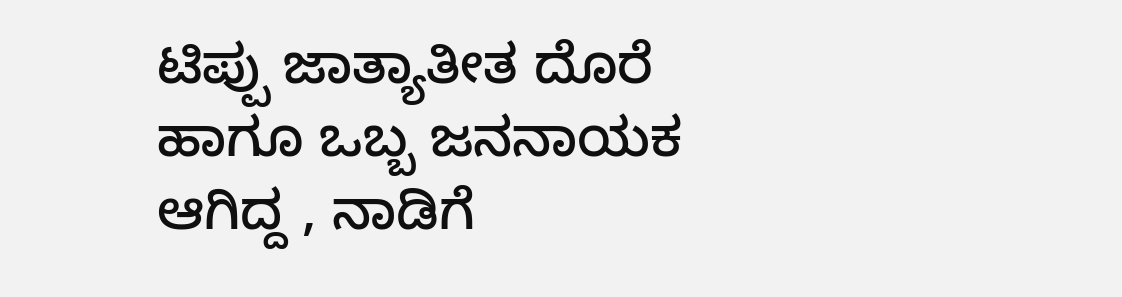ಟಿಪ್ಪು ಜಾತ್ಯಾತೀತ ದೊರೆ ಹಾಗೂ ಒಬ್ಬ ಜನನಾಯಕ ಆಗಿದ್ದ , ನಾಡಿಗೆ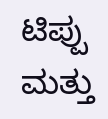ಟಿಪ್ಪು ಮತ್ತು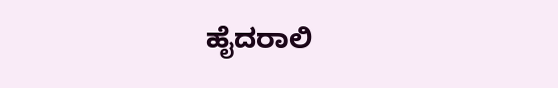ಹೈದರಾಲಿ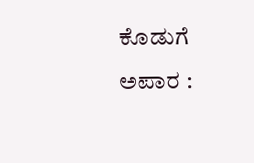ಕೊಡುಗೆ ಅಪಾರ :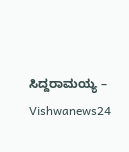ಸಿದ್ದರಾಮಯ್ಯ – Vishwanews24